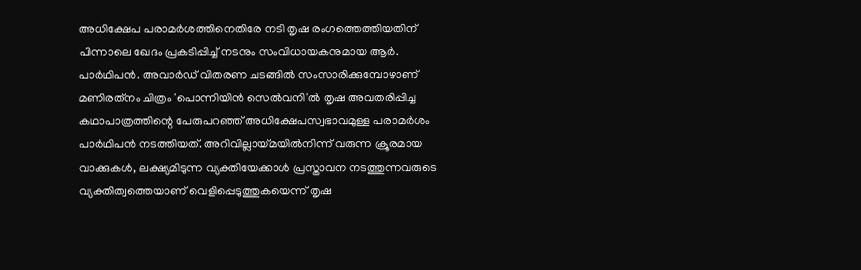അധിക്ഷേപ പരാമർശത്തിനെതിരേ നടി തൃഷ രംഗത്തെത്തിയതിന് പിന്നാലെ ഖേദം പ്രകടിപ്പിച്ച് നടനും സംവിധായകനുമായ ആർ. പാർഥിപൻ. അവാർഡ് വിതരണ ചടങ്ങിൽ സംസാരിക്കുമ്പോഴാണ് മണിരത്‌നം ചിത്രം 'പൊന്നിയിൻ സെൽവനി'ൽ തൃഷ അവതരിപ്പിച്ച കഥാപാത്രത്തിന്റെ പേരുപറഞ്ഞ് അധിക്ഷേപസ്വഭാവമുള്ള പരാമർശം പാർഥിപൻ നടത്തിയത്. അറിവില്ലായ്മയിൽനിന്ന് വരുന്ന ക്രൂരമായ വാക്കുകൾ, ലക്ഷ്യമിടുന്ന വ്യക്തിയേക്കാൾ പ്രസ്താവന നടത്തുന്നവരുടെ വ്യക്തിത്വത്തെയാണ് വെളിപ്പെടുത്തുകയെന്ന് തൃഷ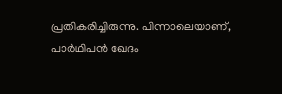പ്രതികരിച്ചിരുന്നു. പിന്നാലെയാണ്, പാർഥിപൻ ഖേദം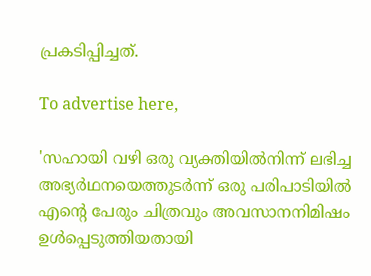പ്രകടിപ്പിച്ചത്.

To advertise here,

'സഹായി വഴി ഒരു വ്യക്തിയിൽനിന്ന് ലഭിച്ച അഭ്യർഥനയെത്തുടർന്ന് ഒരു പരിപാടിയിൽ എന്റെ പേരും ചിത്രവും അവസാനനിമിഷം ഉൾപ്പെടുത്തിയതായി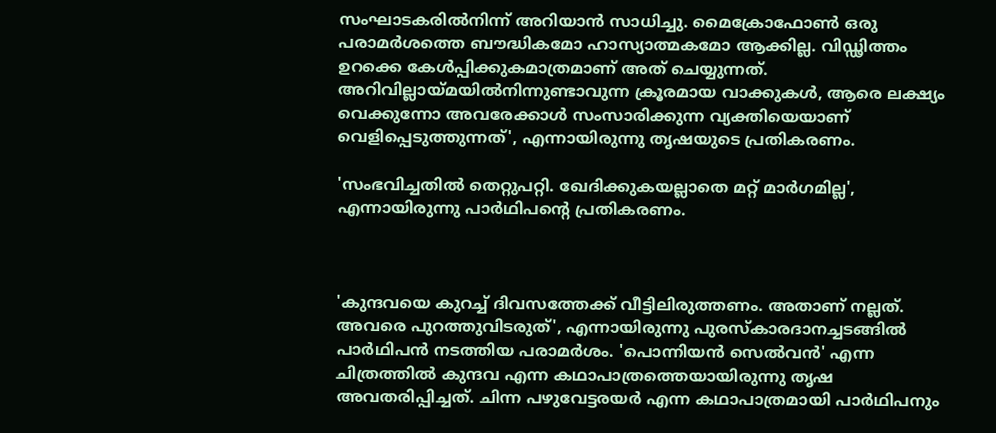സംഘാടകരിൽനിന്ന് അറിയാൻ സാധിച്ചു. മൈക്രോഫോൺ ഒരു പരാമർശത്തെ ബൗദ്ധികമോ ഹാസ്യാത്മകമോ ആക്കില്ല. വിഡ്ഢിത്തം ഉറക്കെ കേൾപ്പിക്കുകമാത്രമാണ് അത് ചെയ്യുന്നത്. അറിവില്ലായ്മയിൽനിന്നുണ്ടാവുന്ന ക്രൂരമായ വാക്കുകൾ, ആരെ ലക്ഷ്യം വെക്കുന്നോ അവരേക്കാൾ സംസാരിക്കുന്ന വ്യക്തിയെയാണ് വെളിപ്പെടുത്തുന്നത്', എന്നായിരുന്നു തൃഷയുടെ പ്രതികരണം.

'സംഭവിച്ചതിൽ തെറ്റുപറ്റി. ഖേദിക്കുകയല്ലാതെ മറ്റ് മാർഗമില്ല', എന്നായിരുന്നു പാർഥിപന്റെ പ്രതികരണം.



'കുന്ദവയെ കുറച്ച് ദിവസത്തേക്ക് വീട്ടിലിരുത്തണം. അതാണ് നല്ലത്. അവരെ പുറത്തുവിടരുത്', എന്നായിരുന്നു പുരസ്‌കാരദാനച്ചടങ്ങിൽ പാർഥിപൻ നടത്തിയ പരാമർശം. 'പൊന്നിയൻ സെൽവൻ' എന്ന ചിത്രത്തിൽ കുന്ദവ എന്ന കഥാപാത്രത്തെയായിരുന്നു തൃഷ അവതരിപ്പിച്ചത്. ചിന്ന പഴുവേട്ടരയർ എന്ന കഥാപാത്രമായി പാർഥിപനും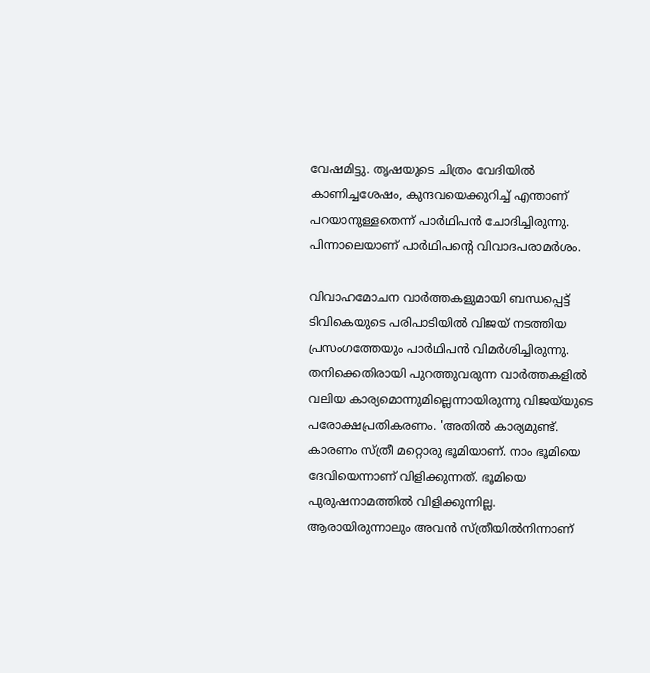വേഷമിട്ടു. തൃഷയുടെ ചിത്രം വേദിയിൽ കാണിച്ചശേഷം, കുന്ദവയെക്കുറിച്ച് എന്താണ് പറയാനുള്ളതെന്ന് പാർഥിപൻ ചോദിച്ചിരുന്നു. പിന്നാലെയാണ് പാർഥിപന്റെ വിവാദപരാമർശം.

വിവാഹമോചന വാർത്തകളുമായി ബന്ധപ്പെട്ട് ടിവികെയുടെ പരിപാടിയിൽ വിജയ് നടത്തിയ പ്രസംഗത്തേയും പാർഥിപൻ വിമർശിച്ചിരുന്നു. തനിക്കെതിരായി പുറത്തുവരുന്ന വാർത്തകളിൽ വലിയ കാര്യമൊന്നുമില്ലെന്നായിരുന്നു വിജയ്‌യുടെ പരോക്ഷപ്രതികരണം. 'അതിൽ കാര്യമുണ്ട്. കാരണം സ്ത്രീ മറ്റൊരു ഭൂമിയാണ്. നാം ഭൂമിയെ ദേവിയെന്നാണ് വിളിക്കുന്നത്. ഭൂമിയെ പുരുഷനാമത്തിൽ വിളിക്കുന്നില്ല. ആരായിരുന്നാലും അവൻ സ്ത്രീയിൽനിന്നാണ്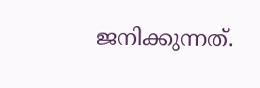ജനിക്കുന്നത്.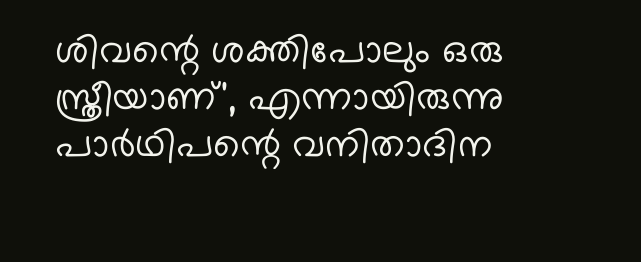ശിവന്റെ ശക്തിപോലും ഒരു സ്ത്രീയാണ്', എന്നായിരുന്നു പാർഥിപന്റെ വനിതാദിന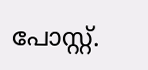പോസ്റ്റ്.